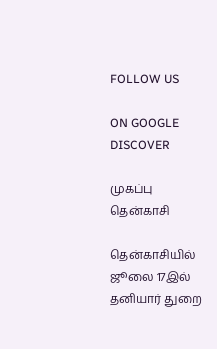FOLLOW US

ON GOOGLE DISCOVER

முகப்பு
தென்காசி

தென்காசியில் ஜூலை 17இல் தனியார் துறை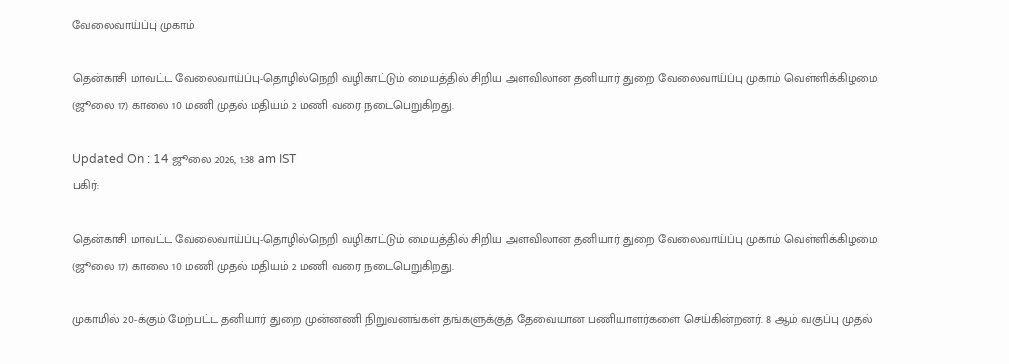வேலைவாய்ப்பு முகாம்

தென்காசி மாவட்ட வேலைவாய்ப்பு-தொழில்நெறி வழிகாட்டும் மையத்தில் சிறிய அளவிலான தனியார் துறை வேலைவாய்ப்பு முகாம் வெள்ளிக்கிழமை (ஜூலை 17) காலை 10 மணி முதல் மதியம் 2 மணி வரை நடைபெறுகிறது.

Updated On : 14 ஜூலை 2026, 1:38 am IST
பகிர்:

தென்காசி மாவட்ட வேலைவாய்ப்பு-தொழில்நெறி வழிகாட்டும் மையத்தில் சிறிய அளவிலான தனியார் துறை வேலைவாய்ப்பு முகாம் வெள்ளிக்கிழமை (ஜூலை 17) காலை 10 மணி முதல் மதியம் 2 மணி வரை நடைபெறுகிறது.

முகாமில் 20-க்கும் மேற்பட்ட தனியார் துறை முன்னணி நிறுவனங்கள் தங்களுக்குத் தேவையான பணியாளர்களை செய்கின்றனர். 8 ஆம் வகுப்பு முதல்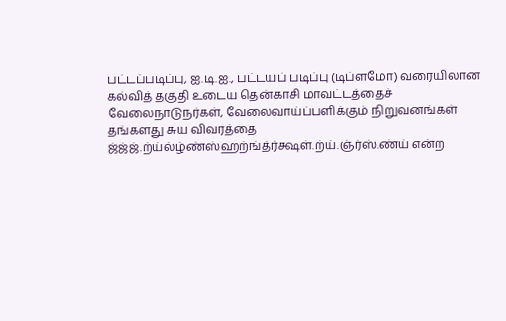பட்டப்படிப்பு, ஐ.டி.ஐ., பட்டயப் படிப்பு (டிப்ளமோ) வரையிலான கல்வித் தகுதி உடைய தென்காசி மாவட்டத்தைச் வேலைநாடுநர்கள், வேலைவாய்ப்பளிக்கும் நிறுவனங்கள் தங்களது சுய விவரத்தை ஜ்ஜ்ஜ்.ற்ய்ல்ழ்ண்ஸ்ஹற்ங்த்ர்க்ஷள்.ற்ய்.ஞ்ர்ஸ்.ண்ய் என்ற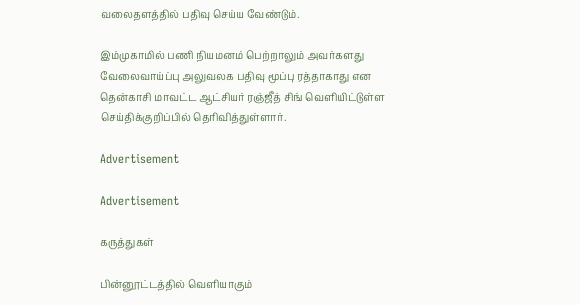வலைதளத்தில் பதிவு செய்ய வேண்டும்.

இம்முகாமில் பணி நியமனம் பெற்றாலும் அவர்களது வேலைவாய்ப்பு அலுவலக பதிவு மூப்பு ரத்தாகாது என தென்காசி மாவட்ட ஆட்சியர் ரஞ்ஜீத் சிங் வெளியிட்டுள்ள செய்திக்குறிப்பில் தெரிவித்துள்ளார்.

Advertisement

Advertisement

கருத்துகள்

பின்னூட்டத்தில் வெளியாகும்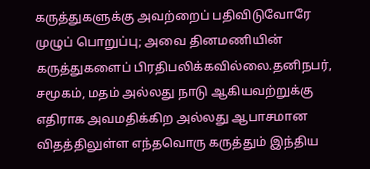கருத்துகளுக்கு அவற்றைப் பதிவிடுவோரே முழுப் பொறுப்பு; அவை தினமணியின் கருத்துகளைப் பிரதிபலிக்கவில்லை.தனிநபர், சமூகம், மதம் அல்லது நாடு ஆகியவற்றுக்கு எதிராக அவமதிக்கிற அல்லது ஆபாசமான விதத்திலுள்ள எந்தவொரு கருத்தும் இந்திய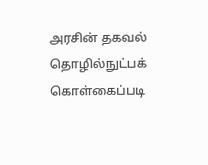அரசின் தகவல் தொழில்நுட்பக் கொள்கைப்படி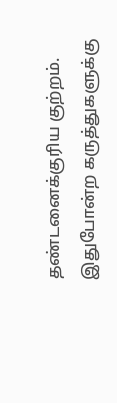தண்டனைக்குரிய குற்றம். இதுபோன்ற கருத்துகளுக்கு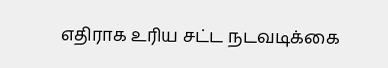எதிராக உரிய சட்ட நடவடிக்கை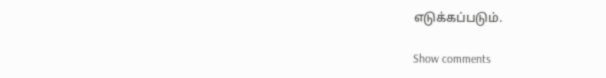எடுக்கப்படும்.

Show comments